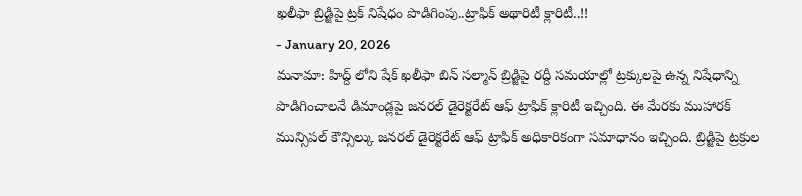ఖలీఫా బ్రిడ్జిపై ట్రక్ నిషేధం పొడిగింపు..ట్రాఫిక్ అథారిటీ క్లారిటీ..!!
- January 20, 2026
మనామా: హిద్ద్ లోని షేక్ ఖలీఫా బిన్ సల్మాన్ బ్రిడ్జిపై రద్దీ సమయాల్లో ట్రక్కులపై ఉన్న నిషేధాన్ని పొడిగించాలనే డిమాండ్లపై జనరల్ డైరెక్టరేట్ ఆఫ్ ట్రాఫిక్ క్లారిటీ ఇచ్చింది. ఈ మేరకు ముహారక్ మున్సిపల్ కౌన్సిల్కు జనరల్ డైరెక్టరేట్ ఆఫ్ ట్రాఫిక్ అధికారికంగా సమాధానం ఇచ్చింది. బ్రిడ్జిపై ట్రక్రుల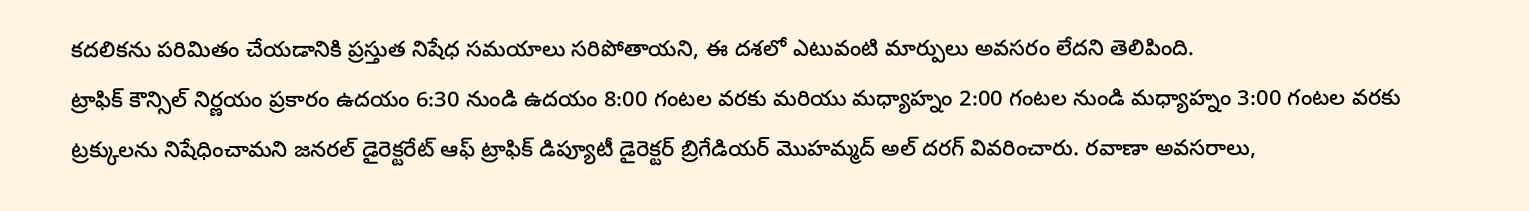కదలికను పరిమితం చేయడానికి ప్రస్తుత నిషేధ సమయాలు సరిపోతాయని, ఈ దశలో ఎటువంటి మార్పులు అవసరం లేదని తెలిపింది.
ట్రాఫిక్ కౌన్సిల్ నిర్ణయం ప్రకారం ఉదయం 6:30 నుండి ఉదయం 8:00 గంటల వరకు మరియు మధ్యాహ్నం 2:00 గంటల నుండి మధ్యాహ్నం 3:00 గంటల వరకు ట్రక్కులను నిషేధించామని జనరల్ డైరెక్టరేట్ ఆఫ్ ట్రాఫిక్ డిప్యూటీ డైరెక్టర్ బ్రిగేడియర్ మొహమ్మద్ అల్ దరగ్ వివరించారు. రవాణా అవసరాలు,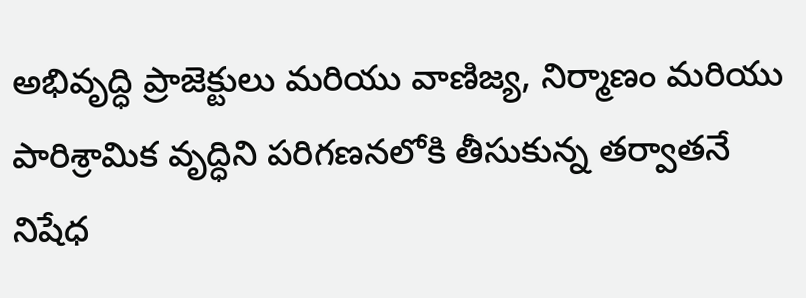అభివృద్ధి ప్రాజెక్టులు మరియు వాణిజ్య, నిర్మాణం మరియు పారిశ్రామిక వృద్ధిని పరిగణనలోకి తీసుకున్న తర్వాతనే నిషేధ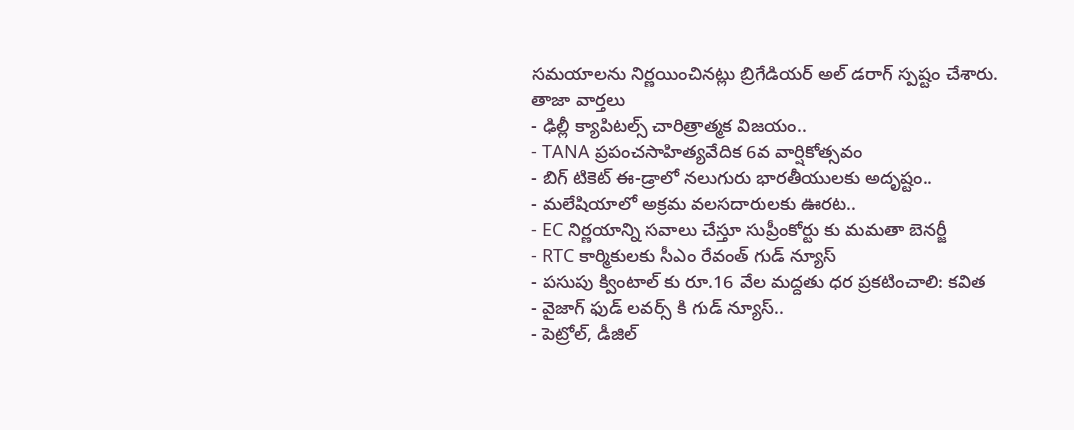సమయాలను నిర్ణయించినట్లు బ్రిగేడియర్ అల్ డరాగ్ స్పష్టం చేశారు.
తాజా వార్తలు
- ఢిల్లీ క్యాపిటల్స్ చారిత్రాత్మక విజయం..
- TANA ప్రపంచసాహిత్యవేదిక 6వ వార్షికోత్సవం
- బిగ్ టికెట్ ఈ-డ్రాలో నలుగురు భారతీయులకు అదృష్టం..
- మలేషియాలో అక్రమ వలసదారులకు ఊరట..
- EC నిర్ణయాన్ని సవాలు చేస్తూ సుప్రీంకోర్టు కు మమతా బెనర్జీ
- RTC కార్మికులకు సీఎం రేవంత్ గుడ్ న్యూస్
- పసుపు క్వింటాల్ కు రూ.16 వేల మద్దతు ధర ప్రకటించాలి: కవిత
- వైజాగ్ ఫుడ్ లవర్స్ కి గుడ్ న్యూస్..
- పెట్రోల్, డీజిల్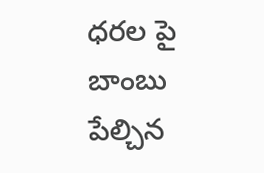ధరల పై బాంబు పేల్చిన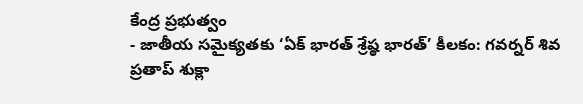కేంద్ర ప్రభుత్వం
- జాతీయ సమైక్యతకు ‘ఏక్ భారత్ శ్రేష్ఠ భారత్’ కీలకం: గవర్నర్ శివ ప్రతాప్ శుక్లా